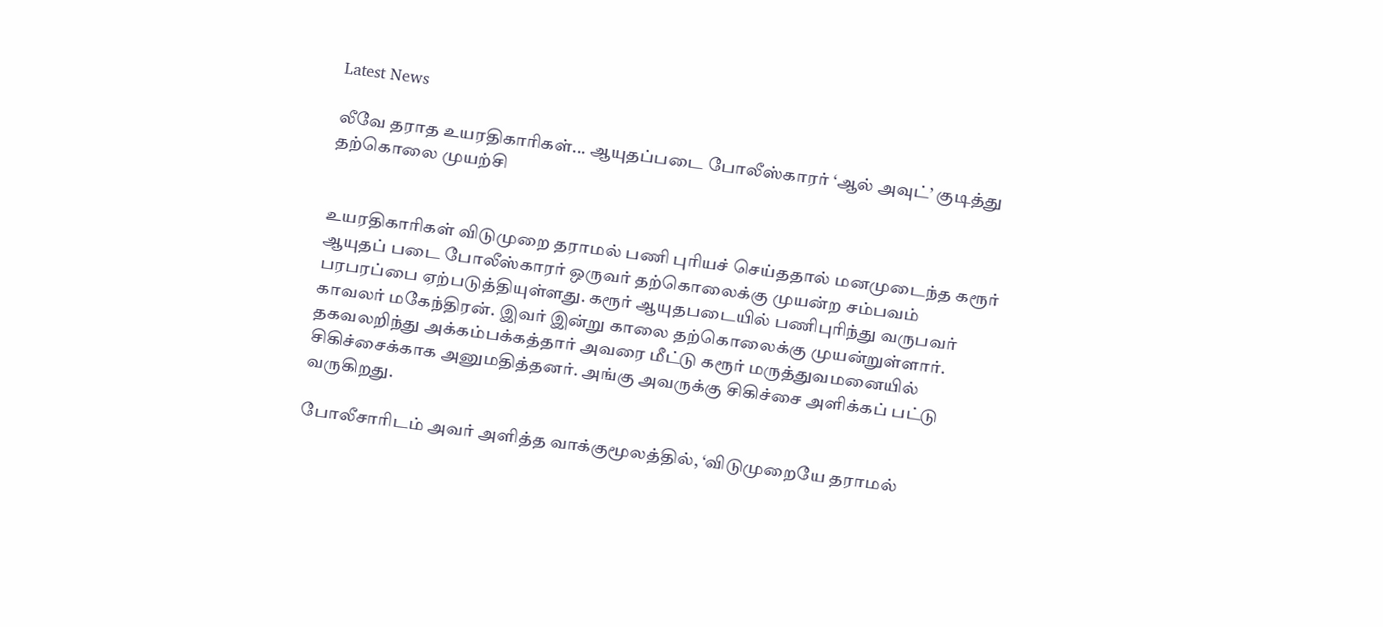Latest News

லீவே தராத உயரதிகாரிகள்... ஆயுதப்படை போலீஸ்காரர் ‘ஆல் அவுட்’ குடித்து தற்கொலை முயற்சி


உயரதிகாரிகள் விடுமுறை தராமல் பணி புரியச் செய்ததால் மனமுடைந்த கரூர் ஆயுதப் படை போலீஸ்காரர் ஒருவர் தற்கொலைக்கு முயன்ற சம்பவம் பரபரப்பை ஏற்படுத்தியுள்ளது. கரூர் ஆயுதபடையில் பணிபுரிந்து வருபவர் காவலர் மகேந்திரன். இவர் இன்று காலை தற்கொலைக்கு முயன்றுள்ளார். தகவலறிந்து அக்கம்பக்கத்தார் அவரை மீட்டு கரூர் மருத்துவமனையில் சிகிச்சைக்காக அனுமதித்தனர். அங்கு அவருக்கு சிகிச்சை அளிக்கப் பட்டு வருகிறது.

போலீசாரிடம் அவர் அளித்த வாக்குமூலத்தில், ‘விடுமுறையே தராமல்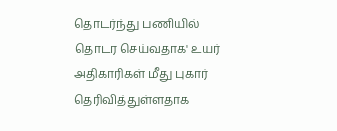தொடர்ந்து பணியில் தொடர செய்வதாக' உயர் அதிகாரிகள் மீது புகார் தெரிவித்துள்ளதாக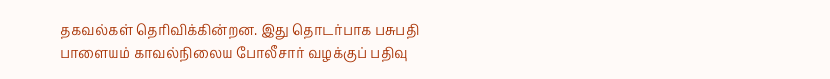தகவல்கள் தெரிவிக்கின்றன. இது தொடர்பாக பசுபதி பாளையம் காவல்நிலைய போலீசார் வழக்குப் பதிவு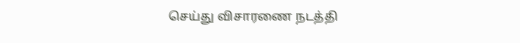செய்து விசாரணை நடத்தி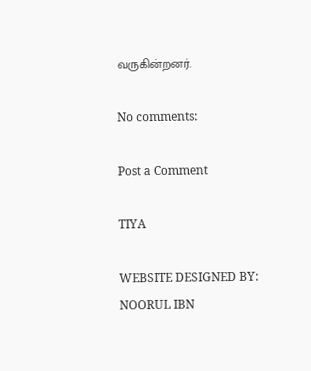வருகின்றனர்.

No comments:

Post a Comment

TIYA

WEBSITE DESIGNED BY: NOORUL IBN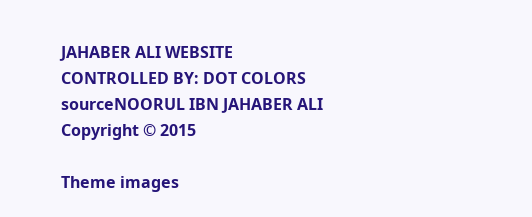JAHABER ALI WEBSITE CONTROLLED BY: DOT COLORS
sourceNOORUL IBN JAHABER ALI Copyright © 2015

Theme images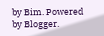by Bim. Powered by Blogger.